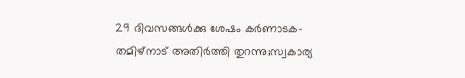29 ദിവസങ്ങള്‍ക്കു ശേഷം കര്‍ണാടക-തമിഴ്നാട്‌ അതിര്‍ത്തി തുറന്നു;സ്വകാര്യ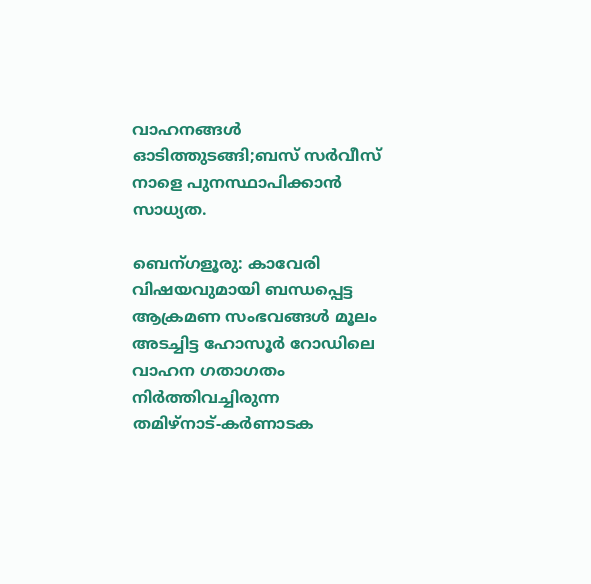വാഹനങ്ങള്‍ ഓടിത്തുടങ്ങി;ബസ്‌ സര്‍വീസ് നാളെ പുനസ്ഥാപിക്കാന്‍ സാധ്യത.

ബെന്ഗളൂരു: കാവേരി വിഷയവുമായി ബന്ധപ്പെട്ട ആക്രമണ സംഭവങ്ങള്‍ മൂലം അടച്ചിട്ട ഹോസൂര്‍ റോഡിലെ  വാഹന ഗതാഗതം നിര്‍ത്തിവച്ചിരുന്ന തമിഴ്നാട്‌-കര്‍ണാടക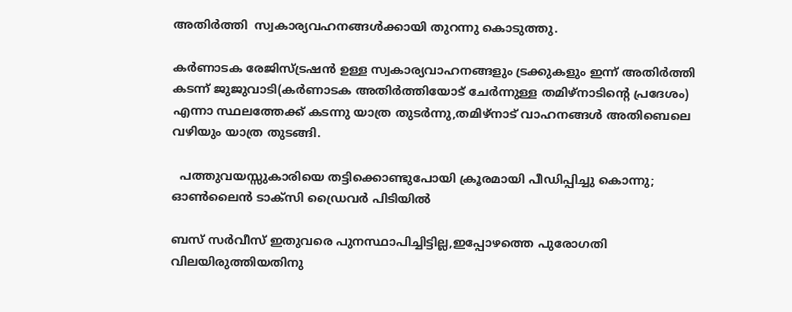അതിര്‍ത്തി  സ്വകാര്യവഹനങ്ങള്‍ക്കായി തുറന്നു കൊടുത്തു.

കര്‍ണാടക രേജിസ്ട്രഷന്‍ ഉള്ള സ്വകാര്യവാഹനങ്ങളും ട്രക്കുകളും ഇന്ന് അതിര്‍ത്തി കടന്ന് ജുജുവാടി(കര്‍ണാടക അതിര്‍ത്തിയോട് ചേര്‍ന്നുള്ള തമിഴ്നാടിന്റെ പ്രദേശം) എന്നാ സ്ഥലത്തേക്ക് കടന്നു യാത്ര തുടര്‍ന്നു,തമിഴ്നാട്‌ വാഹനങ്ങള്‍ അതിബെലെ വഴിയും യാത്ര തുടങ്ങി.

  പത്തുവയസ്സുകാരിയെ തട്ടിക്കൊണ്ടുപോയി ക്രൂരമായി പീഡിപ്പിച്ചു കൊന്നു; ഓൺലൈൻ ടാക്സി ഡ്രൈവർ പിടിയിൽ

ബസ്‌ സര്‍വീസ് ഇതുവരെ പുനസ്ഥാപിച്ചിട്ടില്ല,ഇപ്പോഴത്തെ പുരോഗതി വിലയിരുത്തിയതിനു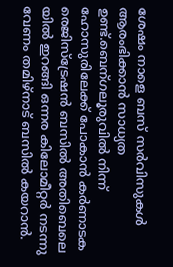ശേഷം നാളെ ബസ്‌ സര്‍വിസുകള്‍ ആരംഭിക്കാന്‍ സാധ്യത ഉണ്ട്.ബെന്ഗലൂരുവില്‍ നിന്ന് ഹോസുരിലേക്ക് പോകാന്‍ കര്‍ണാടക രെജിസ്ട്രേഷന്‍ ബസില്‍ അതിബെലെ യില്‍ ഇറങ്ങി ഒന്നര കിലോമീറ്റര്‍ നടന്നു വേണം തമിഴ്നാട്‌ ബസില്‍ കയറാന്‍.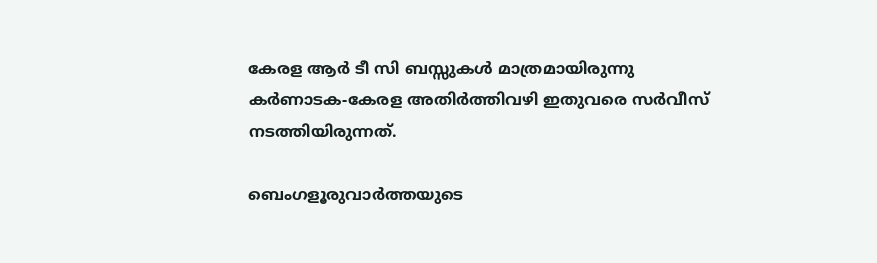കേരള ആര്‍ ടീ സി ബസ്സുകള്‍ മാത്രമായിരുന്നു കര്‍ണാടക-കേരള അതിര്‍ത്തിവഴി ഇതുവരെ സര്‍വീസ് നടത്തിയിരുന്നത്.

ബെംഗളൂരുവാർത്തയുടെ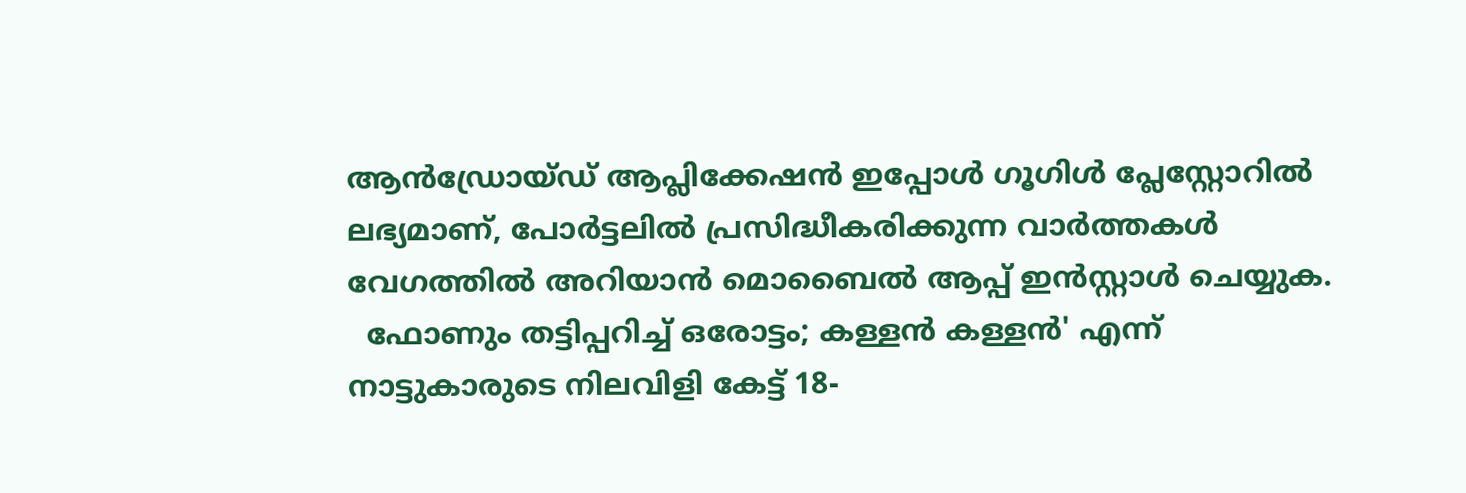ആൻഡ്രോയ്ഡ് ആപ്ലിക്കേഷൻ ഇപ്പോൾ ഗൂഗിൾ പ്ലേസ്റ്റോറിൽ ലഭ്യമാണ്, പോർട്ടലിൽ പ്രസിദ്ധീകരിക്കുന്ന വാർത്തകൾ വേഗത്തിൽ അറിയാൻ മൊബൈൽ ആപ്പ് ഇൻസ്റ്റാൾ ചെയ്യുക.
  ഫോണും തട്ടിപ്പറിച്ച് ഒരോട്ടം; കള്ളൻ കള്ളൻ' എന്ന് നാട്ടുകാരുടെ നിലവിളി കേട്ട് 18-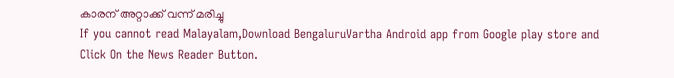കാരന് അറ്റാക്ക് വന്ന് മരിച്ചു
If you cannot read Malayalam,Download BengaluruVartha Android app from Google play store and Click On the News Reader Button.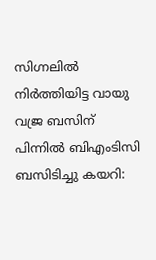സിഗ്നലിൽ നിർത്തിയിട്ട വായു വജ്ര ബസിന് പിന്നിൽ ബിഎംടിസി ബസിടിച്ചു കയറി: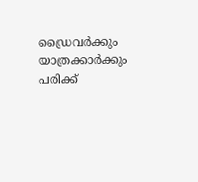ഡ്രൈവർക്കും യാത്രക്കാർക്കും പരിക്ക്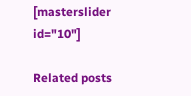[masterslider id="10"]

Related posts